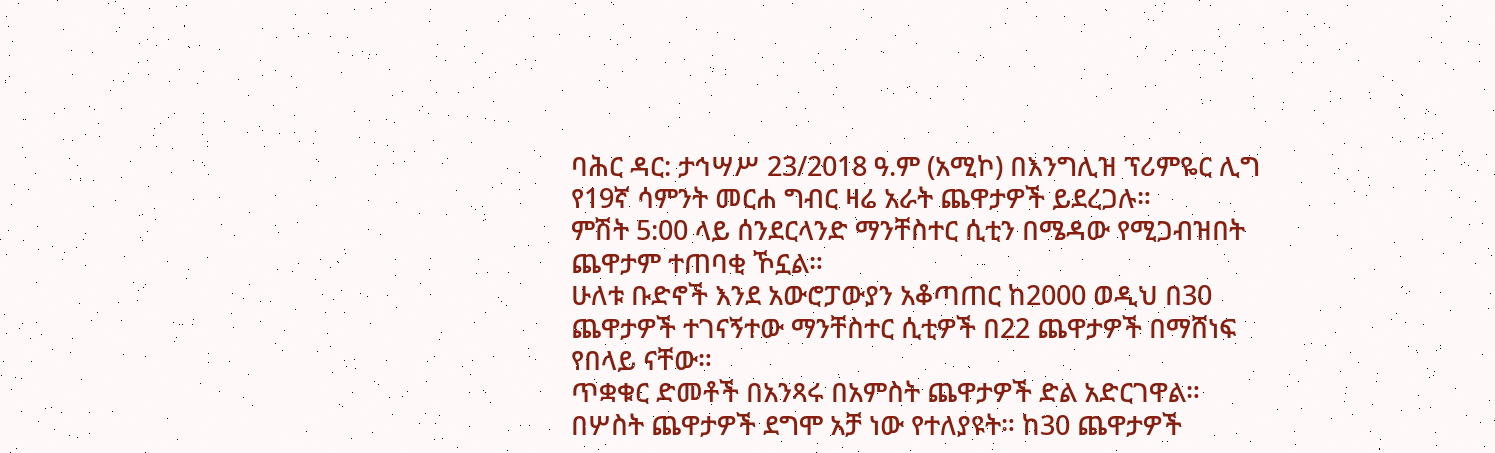ባሕር ዳር: ታኅሣሥ 23/2018 ዓ.ም (አሚኮ) በእንግሊዝ ፕሪምዬር ሊግ የ19ኛ ሳምንት መርሐ ግብር ዛሬ አራት ጨዋታዎች ይደረጋሉ።
ምሽት 5:00 ላይ ሰንደርላንድ ማንቸስተር ሲቲን በሜዳው የሚጋብዝበት ጨዋታም ተጠባቂ ኾኗል።
ሁለቱ ቡድኖች እንደ አውሮፓውያን አቆጣጠር ከ2000 ወዲህ በ30 ጨዋታዎች ተገናኝተው ማንቸስተር ሲቲዎች በ22 ጨዋታዎች በማሸነፍ የበላይ ናቸው።
ጥቋቁር ድመቶች በአንጻሩ በአምስት ጨዋታዎች ድል አድርገዋል። በሦስት ጨዋታዎች ደግሞ አቻ ነው የተለያዩት። ከ30 ጨዋታዎች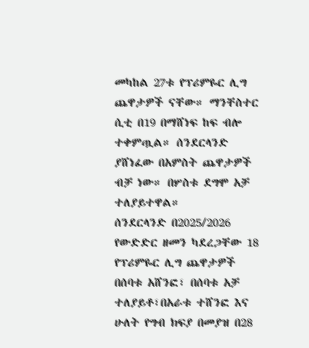መካከል 27ቱ የፕሪምዬር ሊግ ጨዋታዎች ናቸው። ማንቸስተር ሲቲ በ19 በማሸነፍ ከፍ ብሎ ተቀምጧል። ሰንደርላንድ ያሸነፈው በአምስት ጨዋታዎች ብቻ ነው። በሦስቱ ደግሞ አቻ ተለያይተዋል።
ሰንደርላንድ በ2025/2026 የውድድር ዘመን ካደረጋቸው 18 የፕሪምዬር ሊግ ጨዋታዎች በሰባቱ አሸንፎ፣ በሰባቱ አቻ ተለያይቶ፣በአራቱ ተሸንፎ እና ሁለት የግብ ክፍያ በመያዝ በ28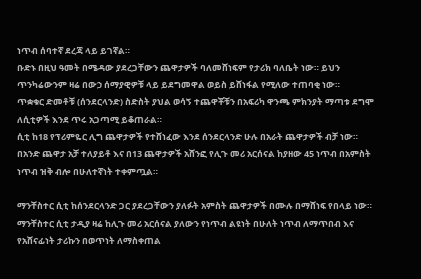ነጥብ ሰባተኛ ደረጃ ላይ ይገኛል።
ቡድኑ በዚህ ዓመት በሜዳው ያደረጋቸውን ጨዋታዎች ባለመሸነፍም የታሪክ ባለቤት ነው። ይህን ጥንካሬውንም ዛሬ በውኃ ሰማያዊዎቹ ላይ ይደግመዋል ወይስ ይሸነፋል የሚለው ተጠባቂ ነው።
ጥቋቁር ድመቶቹ (ሰንደርላንድ) ስድስት ያህል ወሳኝ ተጨዋቾቹን በአፍሪካ ዋንጫ ምክንያት ማጣቱ ደግሞ ለሲቲዎች እንደ ጥሩ አጋጣሚ ይቆጠራል።
ሲቲ ከ18 የፕሪምዬር ሊግ ጨዋታዎች የተሸነፈው እንደ ሰንደርላንድ ሁሉ በአራት ጨዋታዎች ብቻ ነው። በአንድ ጨዋታ አቻ ተለያይቶ እና በ13 ጨዋታዎች አሸንፎ የሊጉ መሪ አርሰናል ከያዘው 45 ነጥብ በአምስት ነጥብ ዝቅ ብሎ በሁለተኛነት ተቀምጧል።

ማንቸስተር ሲቲ ከሰንደርላንድ ጋር ያደረጋቸውን ያለፉት አምስት ጨዋታዎች በሙሉ በማሸነፍ የበላይ ነው።
ማንቸስተር ሲቲ ታዲያ ዛሬ ከሊጉ መሪ አርሰናል ያለውን የነጥብ ልዩነት በሁለት ነጥብ ለማጥበብ እና የአሸናፊነት ታሪኩን በወጥነት ለማስቀጠል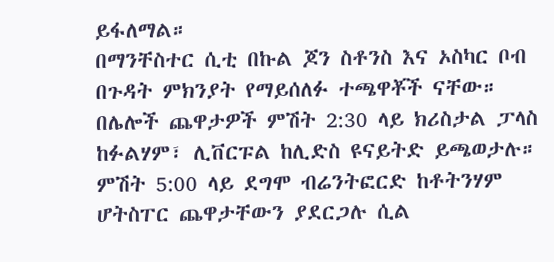ይፋለማል።
በማንቸስተር ሲቲ በኩል ጆን ስቶንስ እና ኦስካር ቦብ በጉዳት ምክንያት የማይሰለፉ ተጫዋቾች ናቸው።
በሌሎች ጨዋታዎች ምሽት 2:30 ላይ ክሪስታል ፓላስ ከፉልሃም፣ ሊቨርፑል ከሊድስ ዩናይትድ ይጫወታሉ።
ምሽት 5:00 ላይ ደግሞ ብሬንትፎርድ ከቶትንሃም ሆትስፐር ጨዋታቸውን ያደርጋሉ ሲል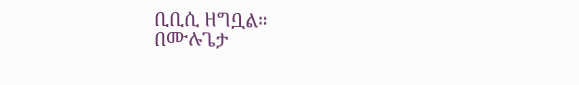ቢቢሲ ዘግቧል።
በሙሉጌታ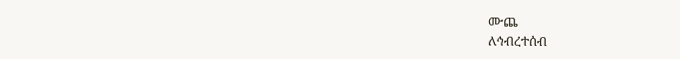ሙጨ
ለኅብረተሰብ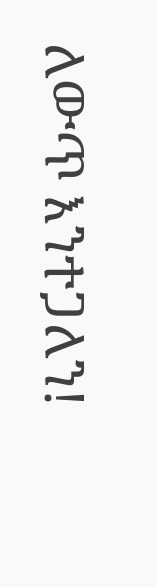ለውጥ እንተጋለን!